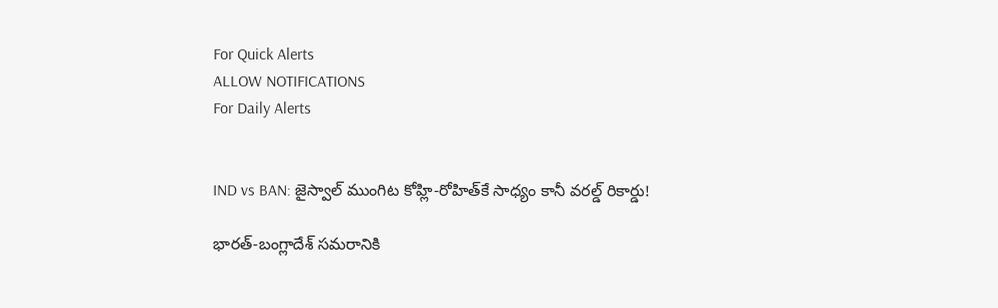For Quick Alerts
ALLOW NOTIFICATIONS
For Daily Alerts


IND vs BAN: జైస్వాల్ ముంగిట కోహ్లి-రోహిత్‌కే సాధ్యం కానీ వరల్డ్ రికార్డు!

భారత్-బంగ్లాదేశ్ సమరానికి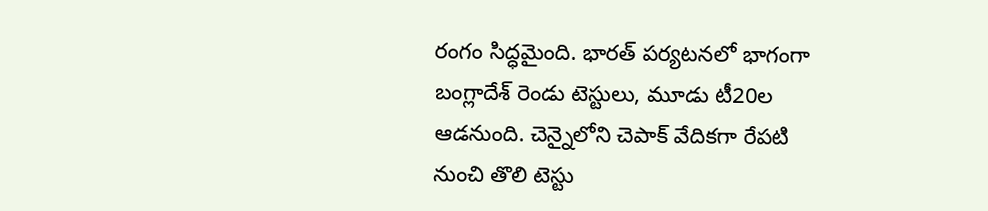రంగం సిద్ధమైంది. భారత్ పర్యటనలో భాగంగా బంగ్లాదేశ్ రెండు టెస్టులు, మూడు టీ20ల ఆడనుంది. చెన్నైలోని చెపాక్ వేదికగా రేపటి నుంచి తొలి టెస్టు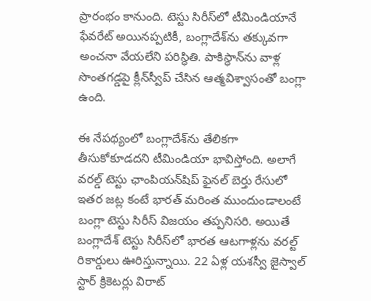ప్రారంభం కానుంది. టెస్టు సిరీస్‌లో టీమిండియానే ఫేవరేట్ అయినప్పటికీ, బంగ్లాదేశ్‌ను తక్కువగా అంచనా వేయలేని పరిస్థితి. పాకిస్థాన్‌ను వాళ్ల సొంతగడ్డపై క్లీన్‌స్వీప్ చేసిన ఆత్మవిశ్వాసంతో బంగ్లా ఉంది.

ఈ నేపథ్యంలో బంగ్లాదేశ్‌ను తేలికగా తీసుకోకూడదని టీమిండియా భావిస్తోంది. అలాగే వరల్డ్ టెస్టు ఛాంపియన్‌షిప్ ఫైనల్ బెర్తు రేసులో ఇతర జట్ల కంటే భారత్ మరింత ముందుండాలంటే బంగ్లా టెస్టు సిరీస్ విజయం తప్పనిసరి. అయితే బంగ్లాదేశ్ టెస్టు సిరీస్‌లో భారత ఆటగాళ్లను వరల్ట్ రికార్డులు ఊరిస్తున్నాయి. 22 ఏళ్ల యశస్వీ జైస్వాల్ స్టార్ క్రికెటర్లు విరాట్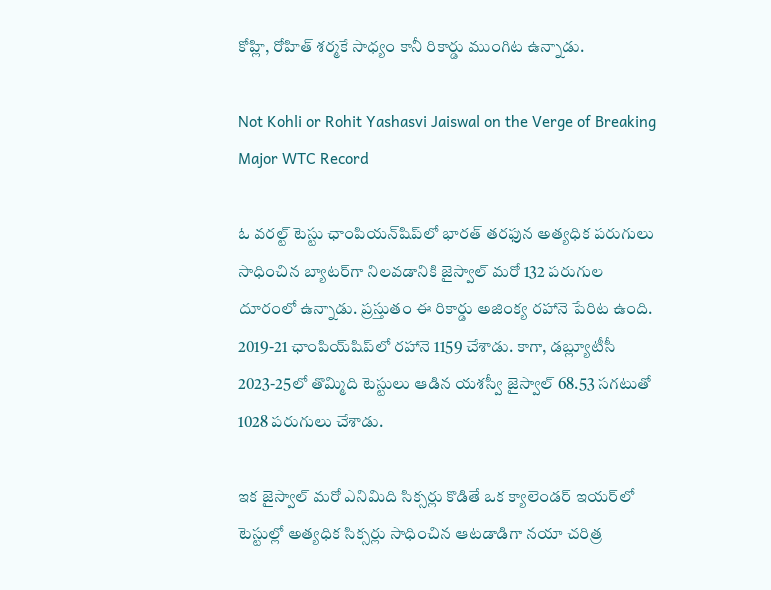కోహ్లి, రోహిత్ శర్మకే సాధ్యం కానీ రికార్డు ముంగిట ఉన్నాడు.

Not Kohli or Rohit Yashasvi Jaiswal on the Verge of Breaking Major WTC Record

ఓ వరల్ట్ టెస్టు ఛాంపియన్‌షిప్‌లో భారత్ తరఫున అత్యధిక పరుగులు సాధించిన బ్యాటర్‌గా నిలవడానికి జైస్వాల్‌ మరో 132 పరుగుల దూరంలో ఉన్నాడు. ప్రస్తుతం ఈ రికార్డు అజింక్య రహానె పేరిట ఉంది. 2019-21 ఛాంపియ్‌షిప్‌లో రహానె 1159 చేశాడు. కాగా, డబ్ల్యూటీసీ 2023-25లో తొమ్మిది టెస్టులు ఆడిన యశస్వీ జైస్వాల్ 68.53 సగటుతో 1028 పరుగులు చేశాడు.

ఇక జైస్వాల్ మరో ఎనిమిది సిక్సర్లు కొడితే ఒక క్యాలెండర్ ఇయర్‌లో టెస్టుల్లో అత్యధిక సిక్సర్లు సాధించిన ఆటడాడిగా నయా చరిత్ర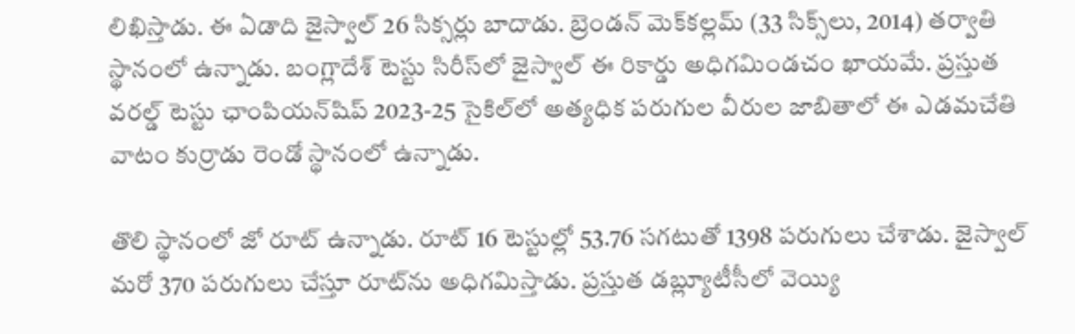లిఖిస్తాడు. ఈ ఏడాది జైస్వాల్ 26 సిక్సర్లు బాదాడు. బ్రెండన్‌ మెక్‌కల్లమ్ (33 సిక్స్‌లు, 2014) తర్వాతి స్థానంలో ఉన్నాడు. బంగ్లాదేశ్ టెస్టు సిరీస్‌లో జైస్వాల్ ఈ రికార్డు అధిగమిండచం ఖాయమే. ప్రస్తుత వరల్డ్ టెస్టు ఛాంపియన్‌‌షిప్ 2023-25 సైకిల్‌లో అత్యధిక పరుగుల వీరుల జాబితాలో ఈ ఎడమచేతి వాటం కుర్రాడు రెండో స్థానంలో ఉన్నాడు.

తొలి స్థానంలో జో రూట్ ఉన్నాడు. రూట్ 16 టెస్టుల్లో 53.76 సగటుతో 1398 పరుగులు చేశాడు. జైస్వాల్ మరో 370 పరుగులు చేస్తూ రూట్‌ను అధిగమిస్తాడు. ప్రస్తుత డబ్ల్యూటీసీ‌లో వెయ్యి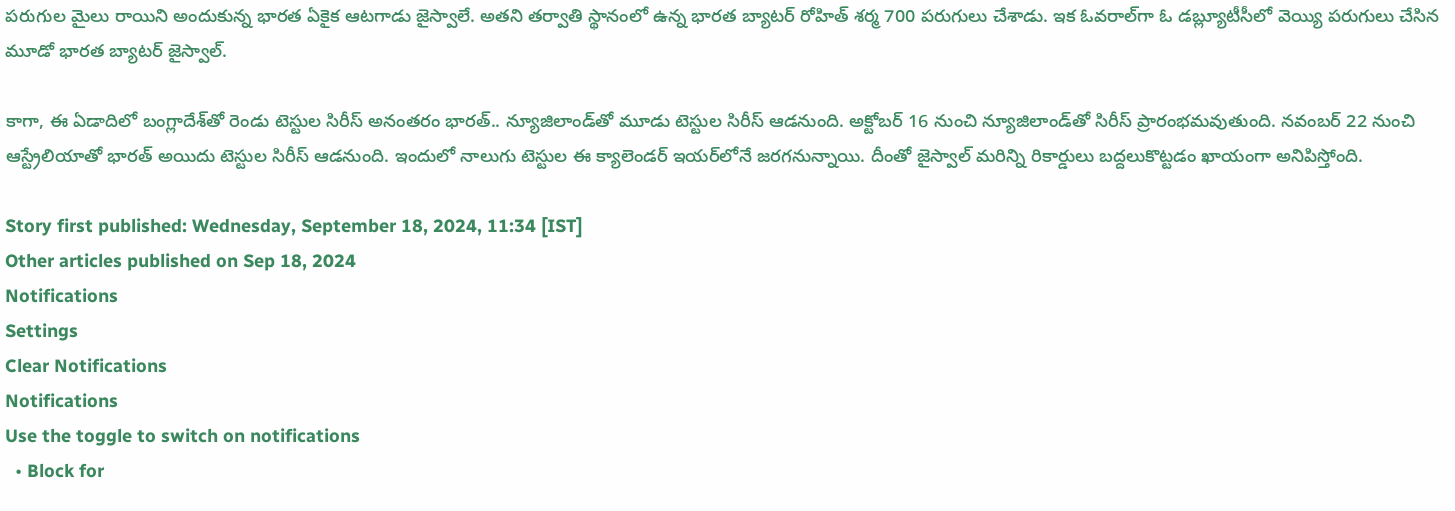పరుగుల మైలు రాయిని అందుకున్న భారత ఏకైక ఆటగాడు జైస్వాలే. అతని తర్వాతి స్థానంలో ఉన్న భారత బ్యాటర్ రోహిత్ శర్మ 700 పరుగులు చేశాడు. ఇక ఓవరాల్‌గా ఓ డబ్ల్యూటీసీలో వెయ్యి పరుగులు చేసిన మూడో భారత బ్యాటర్ జైస్వాల్.

కాగా, ఈ ఏడాదిలో బంగ్లాదేశ్‌తో రెండు టెస్టుల సిరీస్ అనంతరం భారత్.. న్యూజిలాండ్‌తో మూడు టెస్టుల సిరీస్ ఆడనుంది. అక్టోబర్ 16 నుంచి న్యూజిలాండ్‌తో సిరీస్ ప్రారంభమవుతుంది. నవంబర్ 22 నుంచి ఆస్ట్రేలియాతో భారత్ అయిదు టెస్టుల సిరీస్ ఆడనుంది. ఇందులో నాలుగు టెస్టుల ఈ క్యాలెండర్ ఇయర్‌లోనే జరగనున్నాయి. దీంతో జైస్వాల్ మరిన్ని రికార్డులు బద్దలుకొట్టడం ఖాయంగా అనిపిస్తోంది.

Story first published: Wednesday, September 18, 2024, 11:34 [IST]
Other articles published on Sep 18, 2024
Notifications
Settings
Clear Notifications
Notifications
Use the toggle to switch on notifications
  • Block for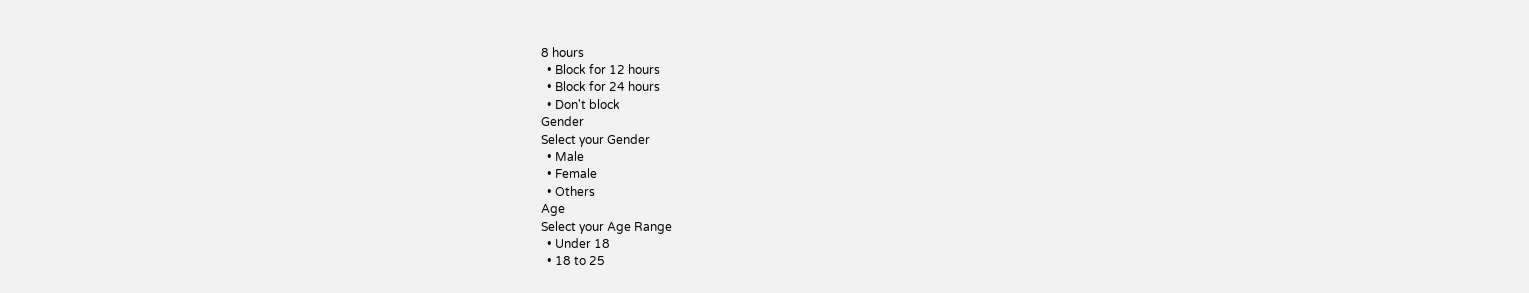8 hours
  • Block for 12 hours
  • Block for 24 hours
  • Don't block
Gender
Select your Gender
  • Male
  • Female
  • Others
Age
Select your Age Range
  • Under 18
  • 18 to 25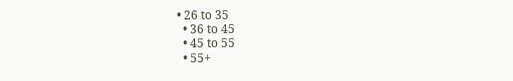• 26 to 35
  • 36 to 45
  • 45 to 55
  • 55+